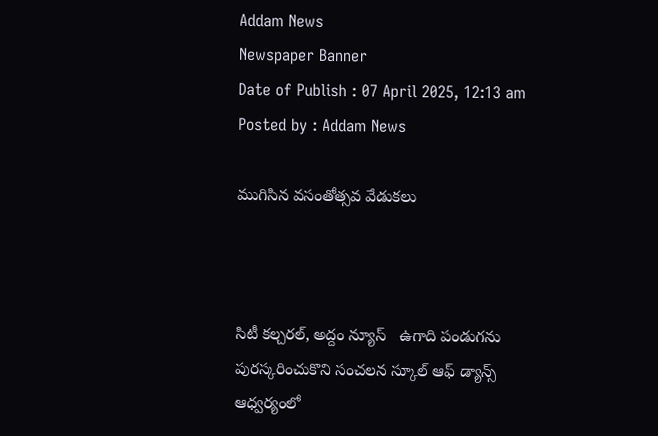Addam News
Newspaper Banner
Date of Publish : 07 April 2025, 12:13 am Posted by : Addam News

ముగిసిన వసంతోత్సవ వేడుకలు



సిటీ కల్చరల్, అద్దం న్యూస్   ఉగాది పండుగను పురస్కరించుకొని సంచలన స్కూల్ ఆఫ్ డ్యాన్స్ ఆధ్వర్యంలో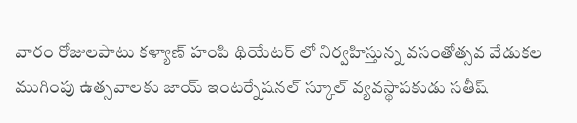వారం రోజులపాటు కళ్యాణ్ హంపి థియేటర్ లో నిర్వహిస్తున్న వసంతోత్సవ వేడుకల ముగింపు ఉత్సవాలకు జాయ్ ఇంటర్నేషనల్ స్కూల్ వ్యవస్థాపకుడు సతీష్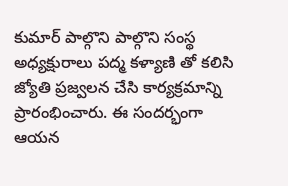కుమార్ పాల్గొని పాల్గొని సంస్థ అధ్యక్షురాలు పద్మ కళ్యాణి తో కలిసి జ్యోతి ప్రజ్వలన చేసి కార్యక్రమాన్ని ప్రారంభించారు. ఈ సందర్భంగా ఆయన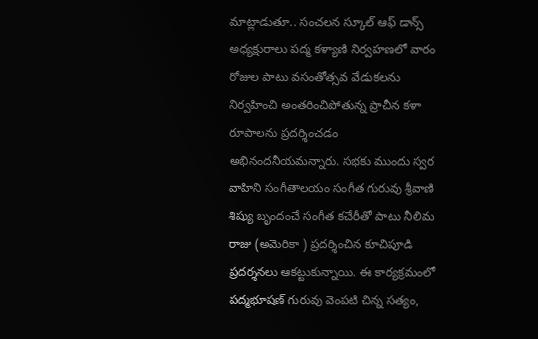మాట్లాడుతూ.. సంచలన స్కూల్ ఆఫ్ డాన్స్ అధ్యక్షురాలు పద్మ కళ్యాణి నిర్వహణలో వారం రోజుల పాటు వసంతోత్సవ వేడుకలను నిర్వహించి అంతరించిపోతున్న ప్రాచీన కళా రూపాలను ప్రదర్శించడం అభినందనీయమన్నారు. సభకు ముందు స్వర వాహిని సంగీతాలయం సంగీత గురువు శ్రీవాణి శిష్యు బృందంచే సంగీత కచేరీతో పాటు నీలిమ రాజు (అమెరికా ) ప్రదర్శించిన కూచిపూడి ప్రదర్శనలు ఆకట్టుకున్నాయి. ఈ కార్యక్రమంలో పద్మభూషణ్ గురువు వెంపటి చిన్న సత్యం,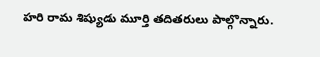హరి రామ శిష్యుడు మూర్తి తదితరులు పాల్గొన్నారు.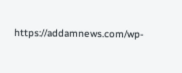https://addamnews.com/wp-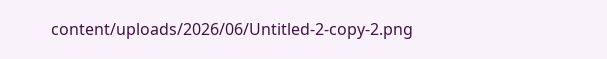content/uploads/2026/06/Untitled-2-copy-2.png